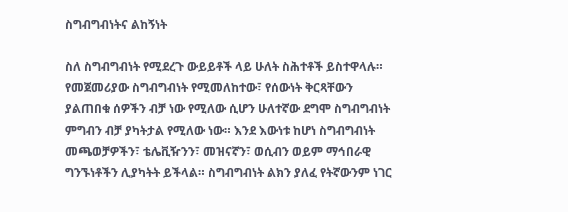ስግብግብነትና ልከኝነት

ስለ ስግብግብነት የሚደረጉ ውይይቶች ላይ ሁለት ስሕተቶች ይስተዋላሉ። የመጀመሪያው ስግብግብነት የሚመለከተው፣ የሰውነት ቅርጻቸውን ያልጠበቁ ሰዎችን ብቻ ነው የሚለው ሲሆን ሁለተኛው ደግሞ ስግብግብነት ምግብን ብቻ ያካትታል የሚለው ነው። እንደ እውነቱ ከሆነ ስግብግብነት መጫወቻዎችን፣ ቴሌቪዥንን፣ መዝናኛን፣ ወሲብን ወይም ማኅበራዊ ግንኙነቶችን ሊያካትት ይችላል። ስግብግብነት ልክን ያለፈ የትኛውንም ነገር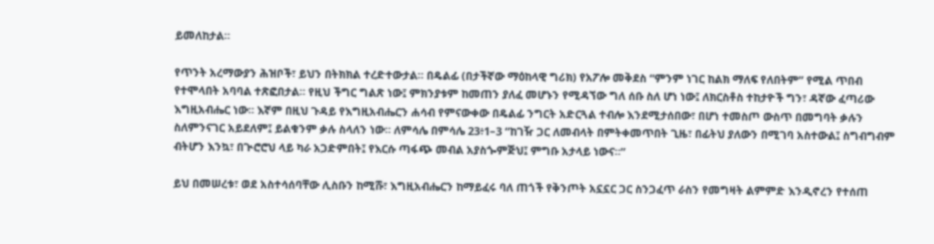ይመለከታል።

የጥንት አረማውያን ሕዝቦች፣ ይህን በትክክል ተረድተውታል። በዴልፊ (በታችኛው ማዕከላዊ ግሪክ) የአፖሎ መቅደስ “ምንም ነገር ከልክ ማለፍ የለበትም” የሚል ጥበብ የተሞላበት አባባል ተጽፎበታል። የዚህ ችግር ግልጽ ነው፤ ምክንያቱም ከመጠን ያለፈ መሆኑን የሚዳኘው ግለ ሰቡ ስለ ሆነ ነው፤ ለክርስቶስ ተከታዮች ግን፣ ዳኛው ፈጣሪው እግዚአብሔር ነው። እኛም በዚህ ጉዳይ የእግዚአብሔርን ሐሳብ የምናውቀው በዴልፊ ንግርት አድርጓል ተብሎ እንደሚታሰበው፣ በሆነ ተመስጦ ውስጥ በመግባት ቃሉን ስለምንናገር አይደለም፤ ይልቁንም ቃሉ ስላለን ነው። ለምሳሌ በምሳሌ 23፥1–3 “ከገዥ ጋር ለመብላት በምትቀመጥበት ጊዜ፣ በፊትህ ያለውን በሚገባ አስተውል፤ ስግብግብም ብትሆን እንኳ፣ በጒሮሮህ ላይ ካራ አጋድምበት፤ የእርሱ ጣፋጭ መብል አያስጐምጅህ፤ ምግቡ አታላይ ነውና።”

ይህ በመሠረቱ፣ ወደ አስተሳሰባቸው ሊስቡን ከሚሹ፣ እግዚአብሔርን ከማይፈሩ ባለ ጠጎች የቅንጦት አኗኗር ጋር ስንጋፈጥ ራስን የመግዛት ልምምድ እንዲኖረን የተሰጠ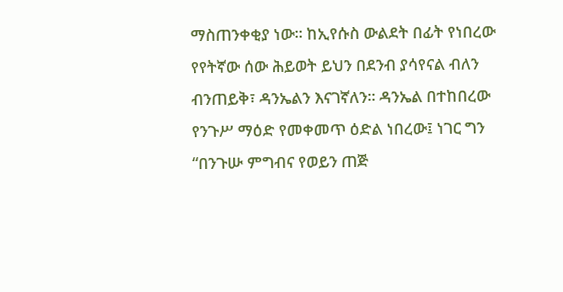ማስጠንቀቂያ ነው። ከኢየሱስ ውልደት በፊት የነበረው የየትኛው ሰው ሕይወት ይህን በደንብ ያሳየናል ብለን ብንጠይቅ፣ ዳንኤልን እናገኛለን፡፡ ዳንኤል በተከበረው የንጉሥ ማዕድ የመቀመጥ ዕድል ነበረው፤ ነገር ግን “በንጉሡ ምግብና የወይን ጠጅ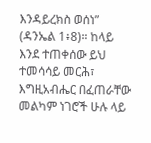እንዳይረክስ ወሰነ” (ዳንኤል 1፥8)። ከላይ እንደ ተጠቀሰው ይህ ተመሳሳይ መርሕ፣ እግዚአብሔር በፈጠራቸው መልካም ነገሮች ሁሉ ላይ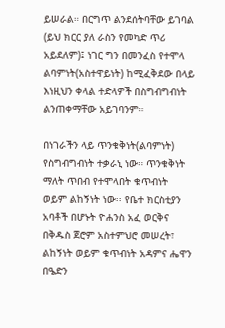ይሠራል። በርግጥ ልንደሰትባቸው ይገባል (ይህ ክርር ያለ ራስን የመካድ ጥሪ አይደለም)፤ ነገር ግን በመንፈስ የተሞላ ልባምነት(አስተዋይነት) ከሚፈቅደው በላይ እነዚህን ቀላል ተድላዎች በስግብግብነት ልንጠቀማቸው አይገባንም።

በነገራችን ላይ ጥንቁቅነት(ልባምነት) የስግብግብነት ተቃራኒ ነው። ጥንቁቅነት ማለት ጥበብ የተሞላበት ቁጥብነት ወይም ልከኝነት ነው፡፡ የቤተ ክርስቲያን አባቶች በሆኑት ዮሐንስ አፈ ወርቅና በቅዱስ ጀሮም አስተምህሮ መሠረት፣ ልከኝነት ወይም ቁጥብነት አዳምና ሔዋን በዔድን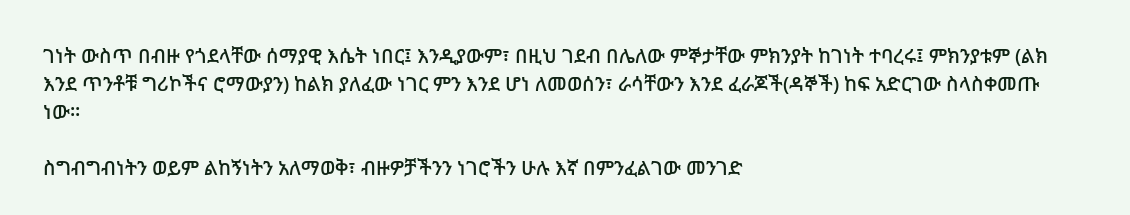ገነት ውስጥ በብዙ የጎደላቸው ሰማያዊ እሴት ነበር፤ እንዲያውም፣ በዚህ ገደብ በሌለው ምኞታቸው ምክንያት ከገነት ተባረሩ፤ ምክንያቱም (ልክ እንደ ጥንቶቹ ግሪኮችና ሮማውያን) ከልክ ያለፈው ነገር ምን እንደ ሆነ ለመወሰን፣ ራሳቸውን እንደ ፈራጆች(ዳኞች) ከፍ አድርገው ስላስቀመጡ ነው።

ስግብግብነትን ወይም ልከኝነትን አለማወቅ፣ ብዙዎቻችንን ነገሮችን ሁሉ እኛ በምንፈልገው መንገድ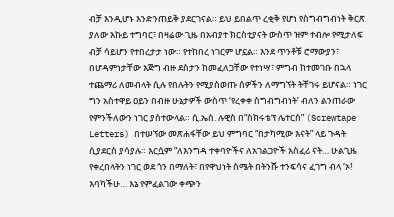ብቻ እንዲሆኑ እንድንጠይቅ ያደርገናል። ይህ ይበልጥ ረቂቅ የሆነ የስግብግብነት ቅርጽ ያለው እኩይ ተግባር፣ በዛሬው ጊዜ በአብያተ ክርስቲያናት ውስጥ ዝም ተብሎ የሚታለፍ ብቻ ሳይሆን የተበረታታ ነው። የተከበረ ነገርም ሆኗል። እንደ ጥንቶቹ ሮማውያን፣ በሆዳምነታቸው እጅግ ብዙ ደስታን ከመፈለጋቸው የተነሣ፣ ምግብ ከተመገቡ በኋላ ተጨማሪ ለመብላት ሲሉ የበሉትን የሚያስወጡ ሰዎችን ለማግኘት ትቸገሩ ይሆናል። ነገር ግን አስተዋይ ዐይን በብዙ ሁኔታዎች ውስጥ ‘የረቀቀ ስግብግብነት’ ብለን ልንጠራው የምንችለውን ነገር ያስተውላል። ሲ.ኤስ. ሉዊስ በ“ስክሩቴፕ ሌተርስ” (Screwtape Letters) በተሠኘው መጽሐፋቸው ይህ ምግባር “በታካሚው እናት” ላይ ጉዳት ሲያደርስ ያሳያሉ። እርሷም “ለእንግዳ ተቀባዮችና ለአገልጋዮች አስፈሪ ናት… ሁልጊዜ የቀረበላትን ነገር ወደ ጎን በማለት፣ በየዋህነት ስሜት በትንሹ ተንፍሳና ፈገግ ብላ ‘ኦ! እባካችሁ… እኔ የምፈልገው ቀጭን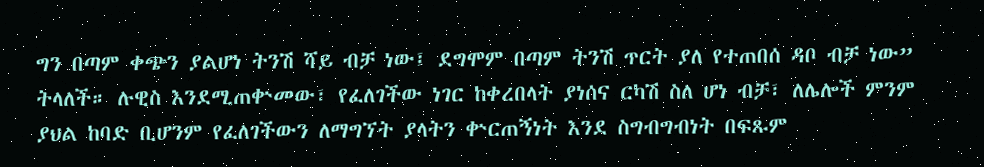ግን በጣም ቀጭን ያልሆነ ትንሽ ሻይ ብቻ ነው፤ ደግሞም በጣም ትንሽ ጥርት ያለ የተጠበሰ ዳቦ ብቻ ነው” ትላለች። ሉዊስ እንደሚጠቍመው፣ የፈለገችው ነገር ከቀረበላት ያነሰና ርካሽ ስለ ሆነ ብቻ፣ ለሌሎች ምንም ያህል ከባድ ቢሆንም የፈለገችውን ለማግኘት ያላትን ቍርጠኝነት እንደ ስግብግብነት በፍጹም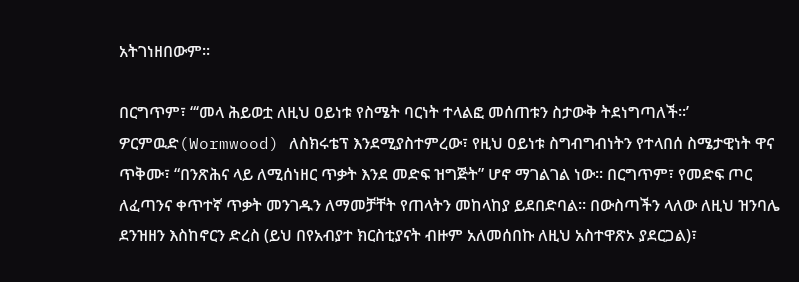አትገነዘበውም፡፡

በርግጥም፣ “‘መላ ሕይወቷ ለዚህ ዐይነቱ የስሜት ባርነት ተላልፎ መሰጠቱን ስታውቅ ትደነግጣለች፡፡’ ዎርምዉድ(Wormwood) ለስክሩቴፕ እንደሚያስተምረው፣ የዚህ ዐይነቱ ስግብግብነትን የተላበሰ ስሜታዊነት ዋና ጥቅሙ፣ “በንጽሕና ላይ ለሚሰነዘር ጥቃት እንደ መድፍ ዝግጅት” ሆኖ ማገልገል ነው። በርግጥም፣ የመድፍ ጦር ለፈጣንና ቀጥተኛ ጥቃት መንገዱን ለማመቻቸት የጠላትን መከላከያ ይደበድባል። በውስጣችን ላለው ለዚህ ዝንባሌ ደንዝዘን እስከኖርን ድረስ (ይህ በየአብያተ ክርስቲያናት ብዙም አለመሰበኩ ለዚህ አስተዋጽኦ ያደርጋል)፣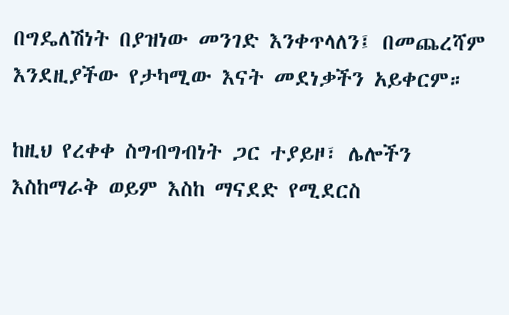በግዴለሽነት በያዝነው መንገድ እንቀጥላለን፤ በመጨረሻም እንደዚያችው የታካሚው እናት መደነቃችን አይቀርም።

ከዚህ የረቀቀ ስግብግብነት ጋር ተያይዞ፣ ሌሎችን እስከማራቅ ወይም እስከ ማናደድ የሚደርስ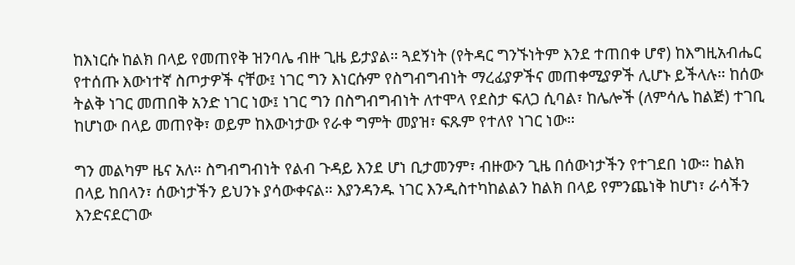ከእነርሱ ከልክ በላይ የመጠየቅ ዝንባሌ ብዙ ጊዜ ይታያል። ጓደኝነት (የትዳር ግንኙነትም እንደ ተጠበቀ ሆኖ) ከእግዚአብሔር የተሰጡ እውነተኛ ስጦታዎች ናቸው፤ ነገር ግን እነርሱም የስግብግብነት ማረፊያዎችና መጠቀሚያዎች ሊሆኑ ይችላሉ። ከሰው ትልቅ ነገር መጠበቅ አንድ ነገር ነው፤ ነገር ግን በስግብግብነት ለተሞላ የደስታ ፍለጋ ሲባል፣ ከሌሎች (ለምሳሌ ከልጅ) ተገቢ ከሆነው በላይ መጠየቅ፣ ወይም ከእውነታው የራቀ ግምት መያዝ፣ ፍጹም የተለየ ነገር ነው።

ግን መልካም ዜና አለ። ስግብግብነት የልብ ጉዳይ እንደ ሆነ ቢታመንም፣ ብዙውን ጊዜ በሰውነታችን የተገደበ ነው። ከልክ በላይ ከበላን፣ ሰውነታችን ይህንኑ ያሳውቀናል። እያንዳንዱ ነገር እንዲስተካከልልን ከልክ በላይ የምንጨነቅ ከሆነ፣ ራሳችን እንድናደርገው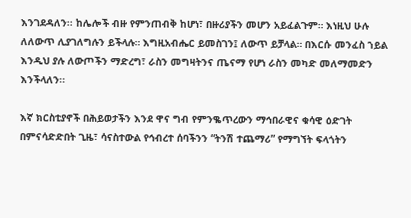እንገደዳለን፡፡ ከሌሎች ብዙ የምንጠብቅ ከሆነ፣ በዙሪያችን መሆን አይፈልጉም። እነዚህ ሁሉ ለለውጥ ሊያገለግሉን ይችላሉ። እግዚአብሔር ይመስገን፤ ለውጥ ይቻላል። በእርሱ መንፈስ ኀይል እንዲህ ያሉ ለውጦችን ማድረግ፣ ራስን መግዛትንና ጤናማ የሆነ ራስን መካድ መለማመድን እንችላለን፡፡

እኛ ክርስቲያኖች በሕይወታችን እንደ ዋና ግብ የምንቈጥረውን ማኅበራዊና ቁሳዊ ዕድገት በምናሳድድበት ጊዜ፣ ሳናስተውል የኅብረተ ሰባችንን “ትንሽ ተጨማሪ” የማግኘት ፍላጎትን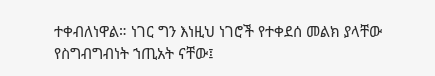ተቀብለነዋል። ነገር ግን እነዚህ ነገሮች የተቀደሰ መልክ ያላቸው የስግብግብነት ኀጢአት ናቸው፤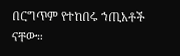በርግጥም የተከበሩ ኀጢአቶች ናቸው።